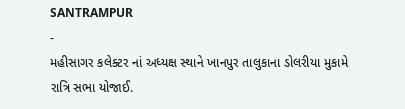SANTRAMPUR
-
મહીસાગર કલેક્ટર નાં અધ્યક્ષ સ્થાને ખાનપુર તાલુકાના ડોલરીયા મુકામે રાત્રિ સભા યોજાઈ.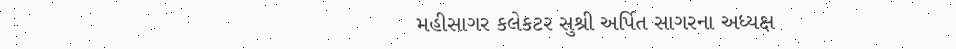મહીસાગર કલેકટર સુશ્રી અર્પિત સાગરના અધ્યક્ષ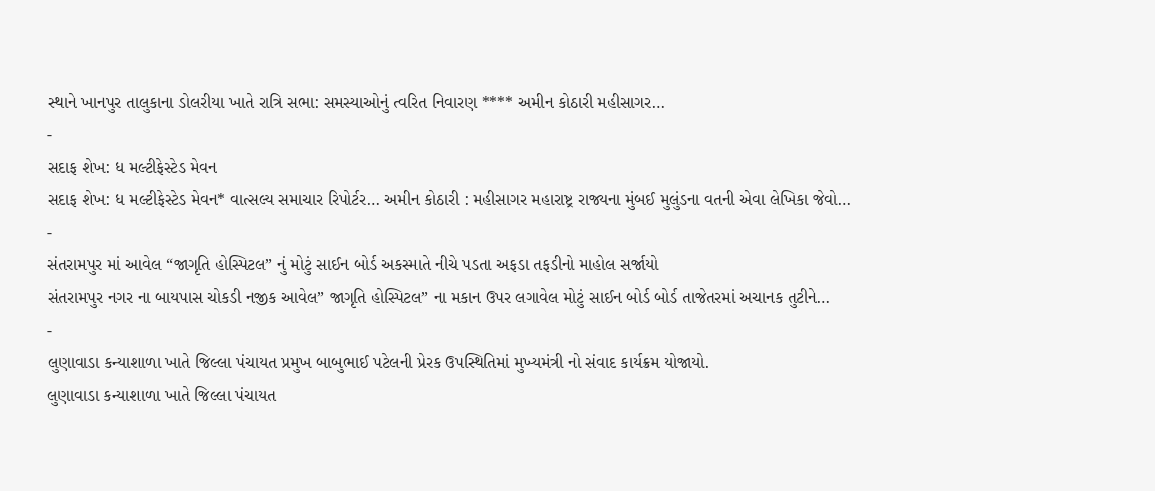સ્થાને ખાનપુર તાલુકાના ડોલરીયા ખાતે રાત્રિ સભા: સમસ્યાઓનું ત્વરિત નિવારણ **** અમીન કોઠારી મહીસાગર…
-
સદાફ શેખ: ધ મલ્ટીફેસ્ટેડ મેવન
સદાફ શેખ: ધ મલ્ટીફેસ્ટેડ મેવન* વાત્સલ્ય સમાચાર રિપોર્ટર… અમીન કોઠારી : મહીસાગર મહારાષ્ટ્ર રાજ્યના મુંબઈ મુલુંડના વતની એવા લેખિકા જેવો…
-
સંતરામપુર માં આવેલ “જાગૃતિ હોસ્પિટલ” નું મોટું સાઈન બોર્ડ અકસ્માતે નીચે પડતા અફડા તફડીનો માહોલ સર્જાયો
સંતરામપુર નગર ના બાયપાસ ચોકડી નજીક આવેલ” જાગૃતિ હોસ્પિટલ” ના મકાન ઉપર લગાવેલ મોટું સાઈન બોર્ડ બોર્ડ તાજેતરમાં અચાનક તુટીને…
-
લુણાવાડા કન્યાશાળા ખાતે જિલ્લા પંચાયત પ્રમુખ બાબુભાઈ પટેલની પ્રેરક ઉપસ્થિતિમાં મુખ્યમંત્રી નો સંવાદ કાર્યક્રમ યોજાયો.
લુણાવાડા કન્યાશાળા ખાતે જિલ્લા પંચાયત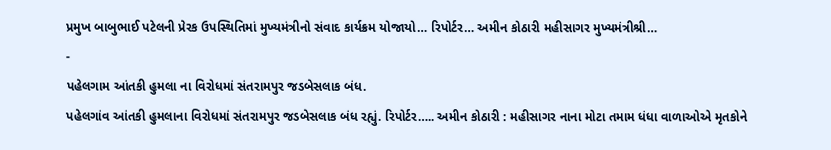પ્રમુખ બાબુભાઈ પટેલની પ્રેરક ઉપસ્થિતિમાં મુખ્યમંત્રીનો સંવાદ કાર્યક્રમ યોજાયો… રિપોર્ટર… અમીન કોઠારી મહીસાગર મુખ્યમંત્રીશ્રી…
-
પહેલગામ આંતકી હુમલા ના વિરોધમાં સંતરામપુર જડબેસલાક બંધ.
પહેલગાંવ આંતકી હુમલાના વિરોધમાં સંતરામપુર જડબેસલાક બંધ રહ્યું. રિપોર્ટર….. અમીન કોઠારી : મહીસાગર નાના મોટા તમામ ધંધા વાળાઓએ મૃતકોને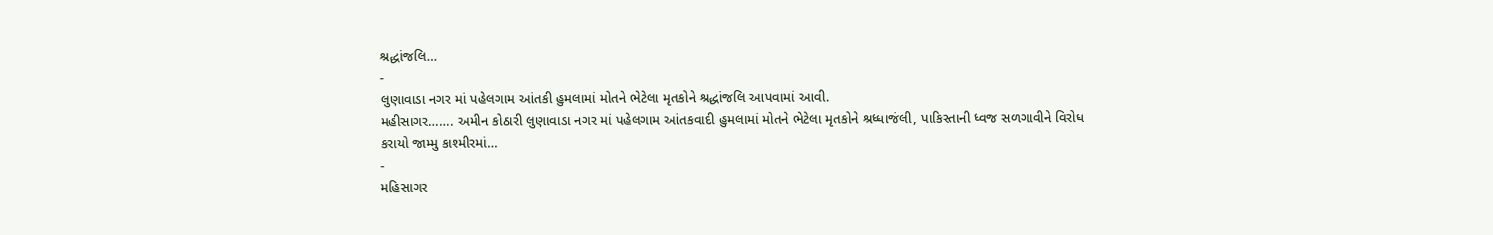શ્રદ્ધાંજલિ…
-
લુણાવાડા નગર માં પહેલગામ આંતકી હુમલામાં મોતને ભેટેલા મૃતકોને શ્રદ્ધાંજલિ આપવામાં આવી.
મહીસાગર……. અમીન કોઠારી લુણાવાડા નગર માં પહેલગામ આંતકવાદી હુમલામાં મોતને ભેટેલા મૃતકોને શ્રધ્ધાજંલી, પાકિસ્તાની ધ્વજ સળગાવીને વિરોધ કરાયો જામ્મુ કાશ્મીરમાં…
-
મહિસાગર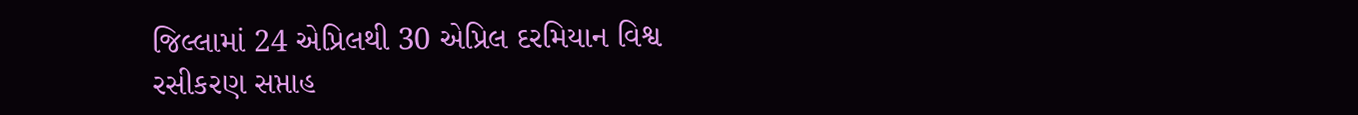જિલ્લામાં 24 એપ્રિલથી 30 એપ્રિલ દરમિયાન વિશ્વ રસીકરણ સપ્તાહ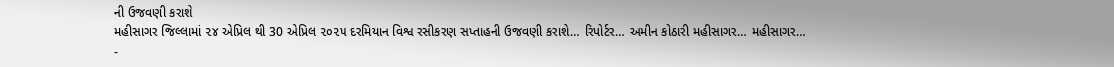ની ઉજવણી કરાશે
મહીસાગર જિલ્લામાં ૨૪ એપ્રિલ થી 30 એપ્રિલ ૨૦૨૫ દરમિયાન વિશ્વ રસીકરણ સપ્તાહની ઉજવણી કરાશે… રિપોર્ટર… અમીન કોઠારી મહીસાગર… મહીસાગર…
-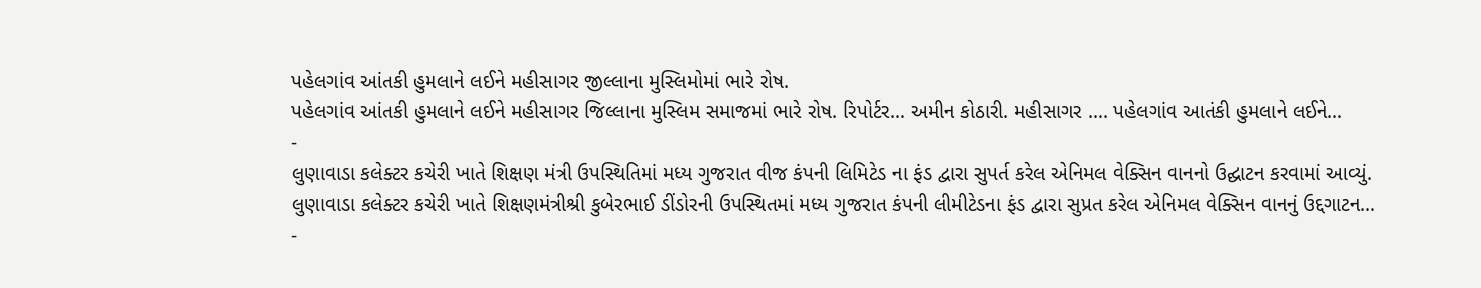પહેલગાંવ આંતકી હુમલાને લઈને મહીસાગર જીલ્લાના મુસ્લિમોમાં ભારે રોષ.
પહેલગાંવ આંતકી હુમલાને લઈને મહીસાગર જિલ્લાના મુસ્લિમ સમાજમાં ભારે રોષ. રિપોર્ટર… અમીન કોઠારી. મહીસાગર …. પહેલગાંવ આતંકી હુમલાને લઈને…
-
લુણાવાડા કલેક્ટર કચેરી ખાતે શિક્ષણ મંત્રી ઉપસ્થિતિમાં મધ્ય ગુજરાત વીજ કંપની લિમિટેડ ના ફંડ દ્વારા સુપર્ત કરેલ એનિમલ વેક્સિન વાનનો ઉદ્ઘાટન કરવામાં આવ્યું.
લુણાવાડા કલેક્ટર કચેરી ખાતે શિક્ષણમંત્રીશ્રી કુબેરભાઈ ડીંડોરની ઉપસ્થિતમાં મધ્ય ગુજરાત કંપની લીમીટેડના ફંડ દ્વારા સુપ્રત કરેલ એનિમલ વેક્સિન વાનનું ઉદ્દગાટન…
-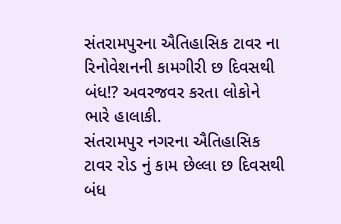સંતરામપુરના ઐતિહાસિક ટાવર ના રિનોવેશનની કામગીરી છ દિવસથી બંધ!? અવરજવર કરતા લોકોને ભારે હાલાકી.
સંતરામપુર નગરના ઐતિહાસિક ટાવર રોડ નું કામ છેલ્લા છ દિવસથી બંધ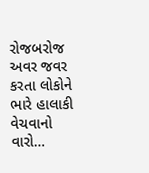રોજબરોજ અવર જવર કરતા લોકોને ભારે હાલાકી વેચવાનો વારો…